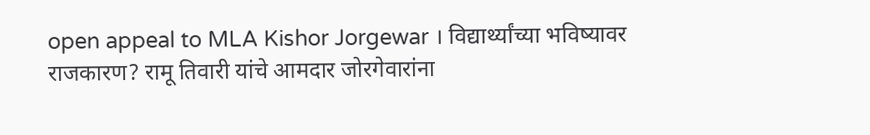open appeal to MLA Kishor Jorgewar । विद्यार्थ्यांच्या भविष्यावर राजकारण? रामू तिवारी यांचे आमदार जोरगेवारांना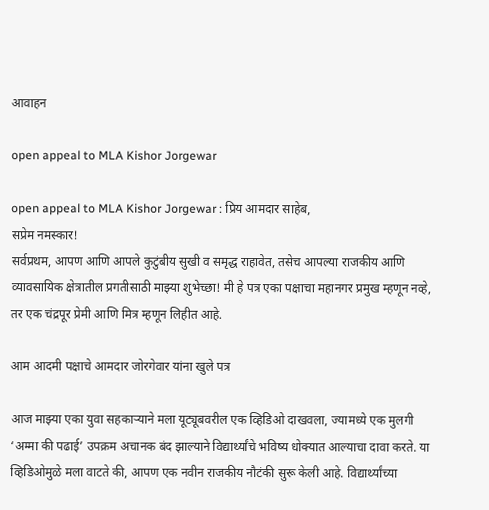आवाहन

open appeal to MLA Kishor Jorgewar

open appeal to MLA Kishor Jorgewar : प्रिय आमदार साहेब,
सप्रेम नमस्कार!
सर्वप्रथम, आपण आणि आपले कुटुंबीय सुखी व समृद्ध राहावेत, तसेच आपल्या राजकीय आणि व्यावसायिक क्षेत्रातील प्रगतीसाठी माझ्या शुभेच्छा! मी हे पत्र एका पक्षाचा महानगर प्रमुख म्हणून नव्हे, तर एक चंद्रपूर प्रेमी आणि मित्र म्हणून लिहीत आहे.

आम आदमी पक्षाचे आमदार जोरगेवार यांना खुले पत्र

आज माझ्या एका युवा सहकाऱ्याने मला यूट्यूबवरील एक व्हिडिओ दाखवला, ज्यामध्ये एक मुलगी ‘अम्मा की पढाई’ उपक्रम अचानक बंद झाल्याने विद्यार्थ्यांचे भविष्य धोक्यात आल्याचा दावा करते. या व्हिडिओमुळे मला वाटते की, आपण एक नवीन राजकीय नौटंकी सुरू केली आहे. विद्यार्थ्यांच्या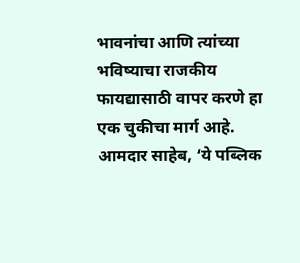भावनांचा आणि त्यांच्या भविष्याचा राजकीय फायद्यासाठी वापर करणे हा एक चुकीचा मार्ग आहे. आमदार साहेब, ‘ये पब्लिक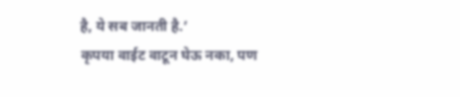है, ये सब जानती है.’
कृपया वाईट वाटून घेऊ नका, पण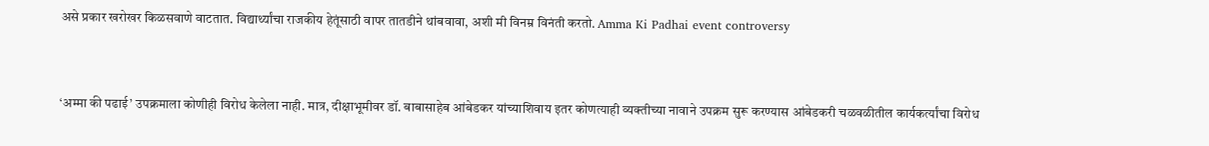असे प्रकार खरोखर किळसवाणे वाटतात. विद्यार्थ्यांचा राजकीय हेतूंसाठी वापर तातडीने थांबवावा, अशी मी विनम्र विनंती करतो. Amma Ki Padhai event controversy


‘अम्मा की पढाई’ उपक्रमाला कोणीही विरोध केलेला नाही. मात्र, दीक्षाभूमीवर डॉ. बाबासाहेब आंबेडकर यांच्याशिवाय इतर कोणत्याही व्यक्तीच्या नावाने उपक्रम सुरू करण्यास आंबेडकरी चळवळीतील कार्यकर्त्यांचा विरोध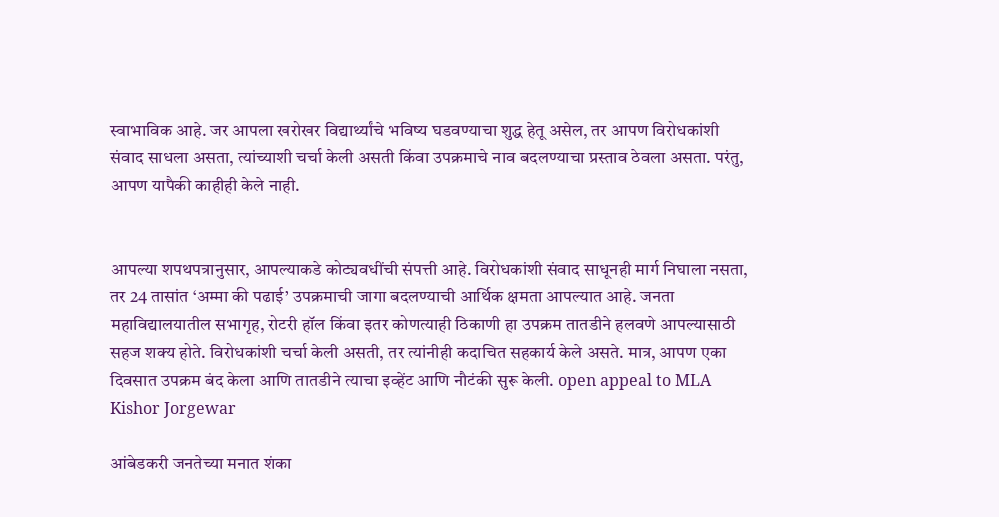स्वाभाविक आहे. जर आपला खरोखर विद्यार्थ्यांचे भविष्य घडवण्याचा शुद्ध हेतू असेल, तर आपण विरोधकांशी संवाद साधला असता, त्यांच्याशी चर्चा केली असती किंवा उपक्रमाचे नाव बदलण्याचा प्रस्ताव ठेवला असता. परंतु, आपण यापैकी काहीही केले नाही.


आपल्या शपथपत्रानुसार, आपल्याकडे कोट्यवधींची संपत्ती आहे. विरोधकांशी संवाद साधूनही मार्ग निघाला नसता, तर 24 तासांत ‘अम्मा की पढाई’ उपक्रमाची जागा बदलण्याची आर्थिक क्षमता आपल्यात आहे. जनता महाविद्यालयातील सभागृह, रोटरी हॉल किंवा इतर कोणत्याही ठिकाणी हा उपक्रम तातडीने हलवणे आपल्यासाठी सहज शक्य होते. विरोधकांशी चर्चा केली असती, तर त्यांनीही कदाचित सहकार्य केले असते. मात्र, आपण एका दिवसात उपक्रम बंद केला आणि तातडीने त्याचा इव्हेंट आणि नौटंकी सुरू केली. open appeal to MLA Kishor Jorgewar

आंबेडकरी जनतेच्या मनात शंका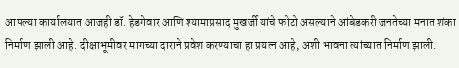आपल्या कार्यालयात आजही डॉ. हेडगेवार आणि श्यामाप्रसाद मुखर्जी यांचे फोटो असल्याने आंबेडकरी जनतेच्या मनात शंका निर्माण झाली आहे. दीक्षाभूमीवर मागच्या दाराने प्रवेश करण्याचा हा प्रयत्न आहे, अशी भावना त्यांच्यात निर्माण झाली.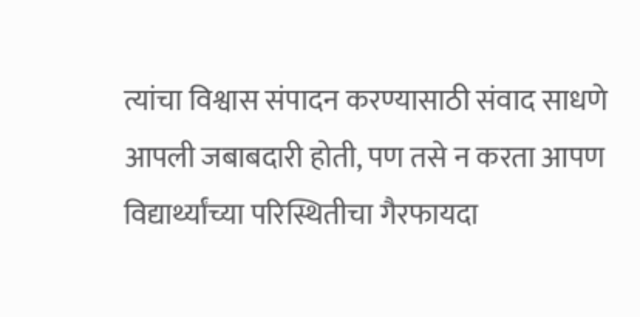त्यांचा विश्वास संपादन करण्यासाठी संवाद साधणे आपली जबाबदारी होती, पण तसे न करता आपण विद्यार्थ्यांच्या परिस्थितीचा गैरफायदा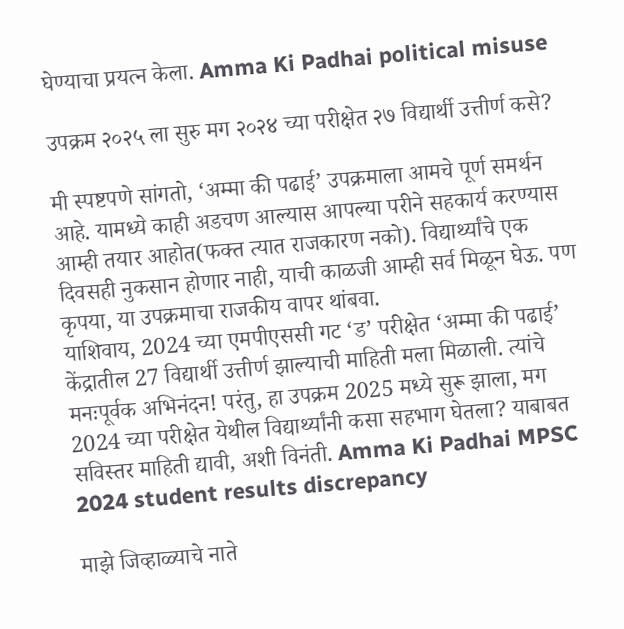घेण्याचा प्रयत्न केला. Amma Ki Padhai political misuse

उपक्रम २०२५ ला सुरु मग २०२४ च्या परीक्षेत २७ विद्यार्थी उत्तीर्ण कसे?

मी स्पष्टपणे सांगतो, ‘अम्मा की पढाई’ उपक्रमाला आमचे पूर्ण समर्थन आहे. यामध्ये काही अडचण आल्यास आपल्या परीने सहकार्य करण्यास आम्ही तयार आहोत(फक्त त्यात राजकारण नको). विद्यार्थ्यांचे एक दिवसही नुकसान होणार नाही, याची काळजी आम्ही सर्व मिळून घेऊ. पण कृपया, या उपक्रमाचा राजकीय वापर थांबवा.
याशिवाय, 2024 च्या एमपीएससी गट ‘ड’ परीक्षेत ‘अम्मा की पढाई’ केंद्रातील 27 विद्यार्थी उत्तीर्ण झाल्याची माहिती मला मिळाली. त्यांचे मनःपूर्वक अभिनंदन! परंतु, हा उपक्रम 2025 मध्ये सुरू झाला, मग 2024 च्या परीक्षेत येथील विद्यार्थ्यांनी कसा सहभाग घेतला? याबाबत सविस्तर माहिती द्यावी, अशी विनंती. Amma Ki Padhai MPSC 2024 student results discrepancy

माझे जिव्हाळ्याचे नाते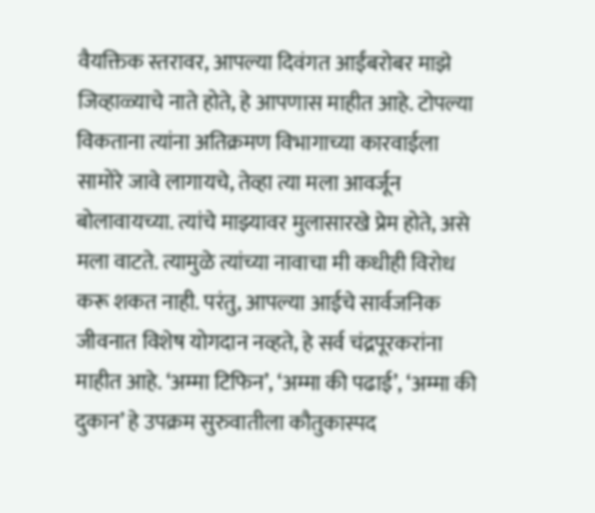वैयक्तिक स्तरावर, आपल्या दिवंगत आईंबरोबर माझे जिव्हाळ्याचे नाते होते, हे आपणास माहीत आहे. टोपल्या विकताना त्यांना अतिक्रमण विभागाच्या कारवाईला सामोरे जावे लागायचे, तेव्हा त्या मला आवर्जून बोलावायच्या. त्यांचे माझ्यावर मुलासारखे प्रेम होते, असे मला वाटते. त्यामुळे त्यांच्या नावाचा मी कधीही विरोध करू शकत नाही. परंतु, आपल्या आईचे सार्वजनिक जीवनात विशेष योगदान नव्हते, हे सर्व चंद्रपूरकरांना माहीत आहे. ‘अम्मा टिफिन’, ‘अम्मा की पढाई’, ‘अम्मा की दुकान’ हे उपक्रम सुरुवातीला कौतुकास्पद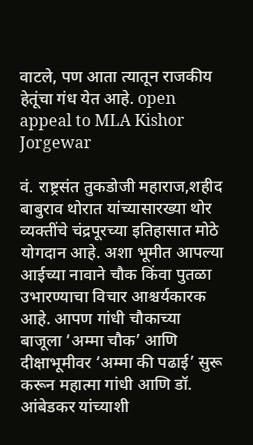वाटले, पण आता त्यातून राजकीय हेतूंचा गंध येत आहे. open appeal to MLA Kishor Jorgewar

वं. राष्ट्रसंत तुकडोजी महाराज,शहीद बाबुराव थोरात यांच्यासारख्या थोर व्यक्तींचे चंद्रपूरच्या इतिहासात मोठे योगदान आहे. अशा भूमीत आपल्या आईच्या नावाने चौक किंवा पुतळा उभारण्याचा विचार आश्चर्यकारक आहे. आपण गांधी चौकाच्या बाजूला ‘अम्मा चौक’ आणि दीक्षाभूमीवर ‘अम्मा की पढाई’ सुरू करून महात्मा गांधी आणि डॉ. आंबेडकर यांच्याशी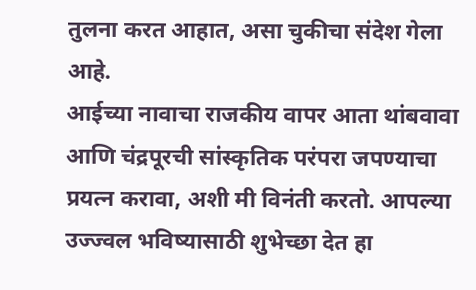तुलना करत आहात, असा चुकीचा संदेश गेला आहे.
आईच्या नावाचा राजकीय वापर आता थांबवावा आणि चंद्रपूरची सांस्कृतिक परंपरा जपण्याचा प्रयत्न करावा, अशी मी विनंती करतो. आपल्या उज्ज्वल भविष्यासाठी शुभेच्छा देत हा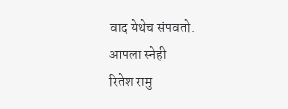वाद येथेच संपवतो.
आपला स्नेही
रितेश रामु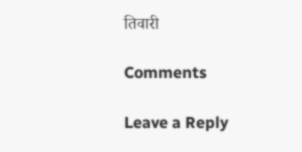तिवारी

Comments

Leave a Reply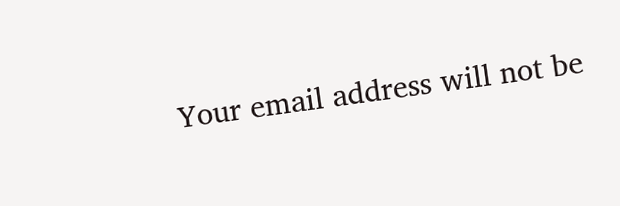Your email address will not be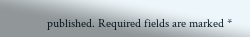published. Required fields are marked *